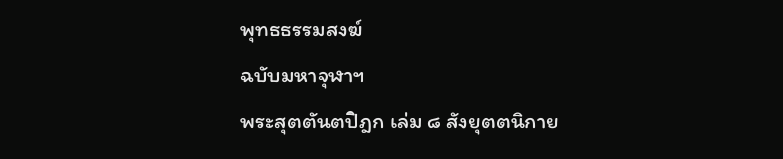พุทธธรรมสงฆ์
ฉบับมหาจุฬาฯ
พระสุตตันตปิฎก เล่ม ๘ สังยุตตนิกาย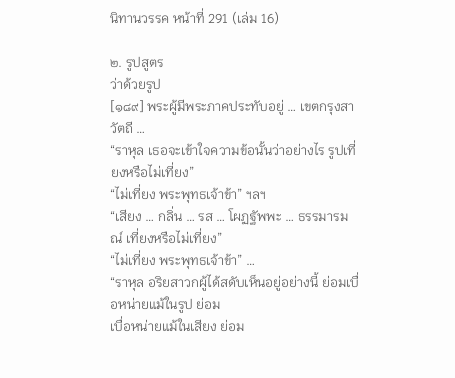นิทานวรรค หน้าที่ 291 (เล่ม 16)

๒. รูปสูตร
ว่าด้วยรูป
[๑๘๙] พระผู้มีพระภาคประทับอยู่ … เขตกรุงสาวัตถี …
“ราหุล เธอจะเข้าใจความข้อนั้นว่าอย่างไร รูปเที่ยงหรือไม่เที่ยง”
“ไม่เที่ยง พระพุทธเจ้าข้า” ฯลฯ
“เสียง … กลิ่น … รส … โผฏฐัพพะ … ธรรมารมณ์ เที่ยงหรือไม่เที่ยง”
“ไม่เที่ยง พระพุทธเจ้าข้า” …
“ราหุล อริยสาวกผู้ได้สดับเห็นอยู่อย่างนี้ ย่อมเบื่อหน่ายแม้ในรูป ย่อม
เบื่อหน่ายแม้ในเสียง ย่อม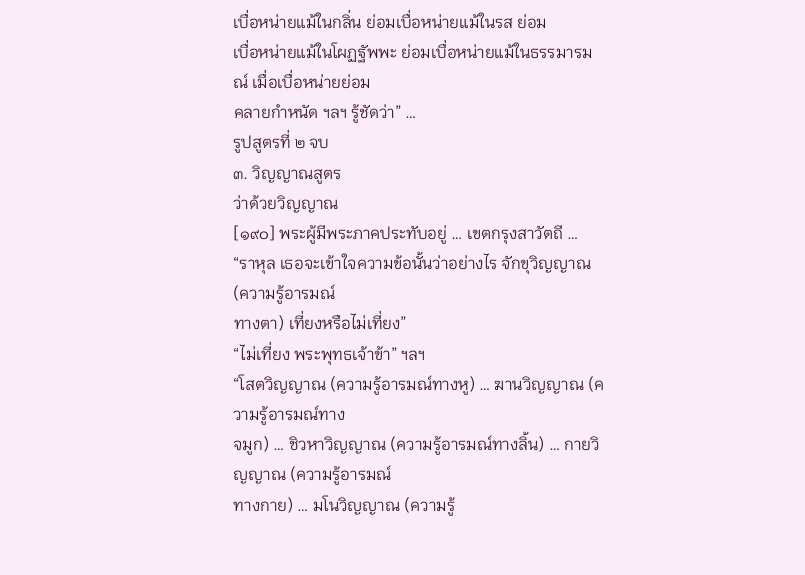เบื่อหน่ายแม้ในกลิ่น ย่อมเบื่อหน่ายแม้ในรส ย่อม
เบื่อหน่ายแม้ในโผฏฐัพพะ ย่อมเบื่อหน่ายแม้ในธรรมารมณ์ เมื่อเบื่อหน่ายย่อม
คลายกำหนัด ฯลฯ รู้ชัดว่า” …
รูปสูตรที่ ๒ จบ
๓. วิญญาณสูตร
ว่าด้วยวิญญาณ
[๑๙๐] พระผู้มีพระภาคประทับอยู่ … เขตกรุงสาวัตถี …
“ราหุล เธอจะเข้าใจความข้อนั้นว่าอย่างไร จักขุวิญญาณ (ความรู้อารมณ์
ทางตา) เที่ยงหรือไม่เที่ยง”
“ไม่เที่ยง พระพุทธเจ้าข้า” ฯลฯ
“โสตวิญญาณ (ความรู้อารมณ์ทางหู) … ฆานวิญญาณ (ความรู้อารมณ์ทาง
จมูก) … ชิวหาวิญญาณ (ความรู้อารมณ์ทางลิ้น) … กายวิญญาณ (ความรู้อารมณ์
ทางกาย) … มโนวิญญาณ (ความรู้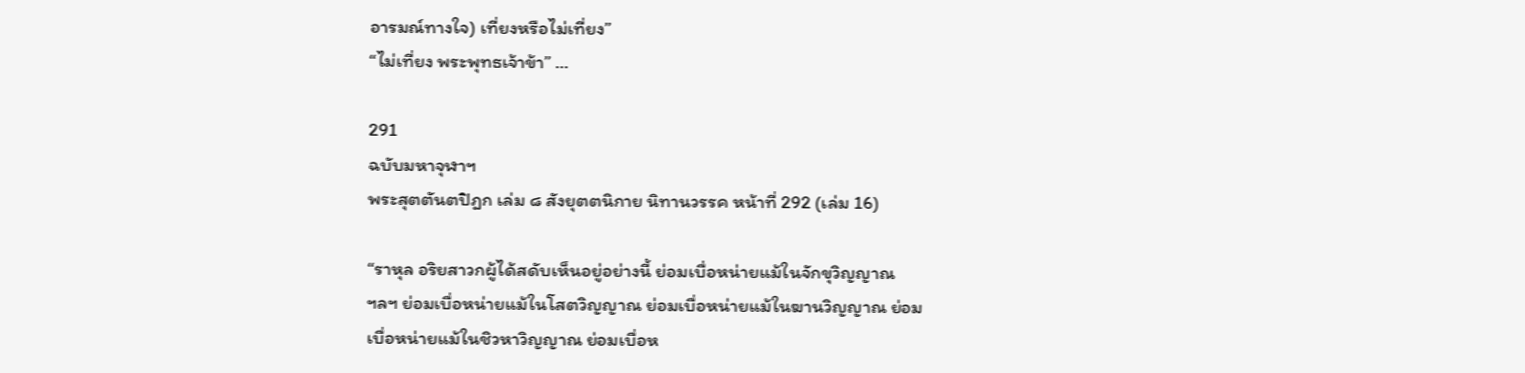อารมณ์ทางใจ) เที่ยงหรือไม่เที่ยง”
“ไม่เที่ยง พระพุทธเจ้าข้า” …

291
ฉบับมหาจุฬาฯ
พระสุตตันตปิฎก เล่ม ๘ สังยุตตนิกาย นิทานวรรค หน้าที่ 292 (เล่ม 16)

“ราหุล อริยสาวกผู้ได้สดับเห็นอยู่อย่างนี้ ย่อมเบื่อหน่ายแม้ในจักขุวิญญาณ
ฯลฯ ย่อมเบื่อหน่ายแม้ในโสตวิญญาณ ย่อมเบื่อหน่ายแม้ในฆานวิญญาณ ย่อม
เบื่อหน่ายแม้ในชิวหาวิญญาณ ย่อมเบื่อห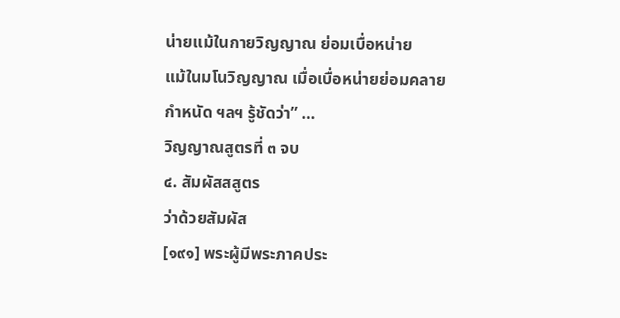น่ายแม้ในกายวิญญาณ ย่อมเบื่อหน่าย
แม้ในมโนวิญญาณ เมื่อเบื่อหน่ายย่อมคลายกำหนัด ฯลฯ รู้ชัดว่า” …
วิญญาณสูตรที่ ๓ จบ
๔. สัมผัสสสูตร
ว่าด้วยสัมผัส
[๑๙๑] พระผู้มีพระภาคประ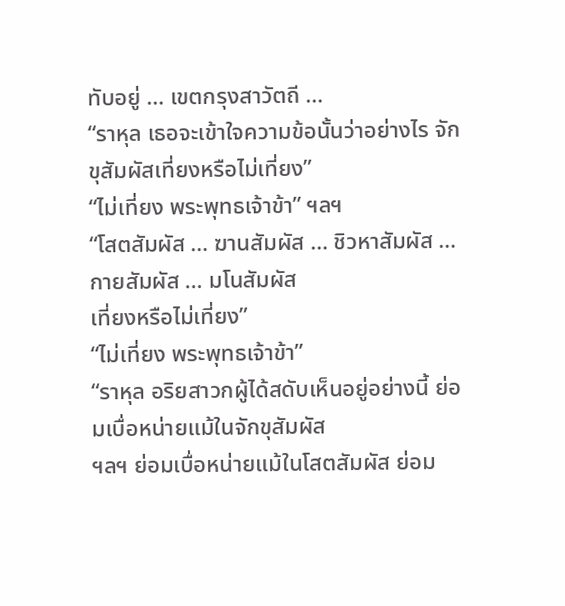ทับอยู่ … เขตกรุงสาวัตถี …
“ราหุล เธอจะเข้าใจความข้อนั้นว่าอย่างไร จักขุสัมผัสเที่ยงหรือไม่เที่ยง”
“ไม่เที่ยง พระพุทธเจ้าข้า” ฯลฯ
“โสตสัมผัส … ฆานสัมผัส … ชิวหาสัมผัส … กายสัมผัส … มโนสัมผัส
เที่ยงหรือไม่เที่ยง”
“ไม่เที่ยง พระพุทธเจ้าข้า”
“ราหุล อริยสาวกผู้ได้สดับเห็นอยู่อย่างนี้ ย่อมเบื่อหน่ายแม้ในจักขุสัมผัส
ฯลฯ ย่อมเบื่อหน่ายแม้ในโสตสัมผัส ย่อม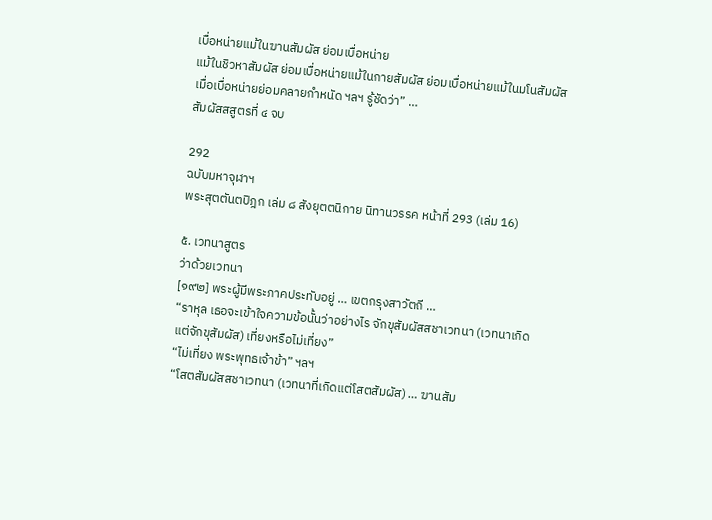เบื่อหน่ายแม้ในฆานสัมผัส ย่อมเบื่อหน่าย
แม้ในชิวหาสัมผัส ย่อมเบื่อหน่ายแม้ในกายสัมผัส ย่อมเบื่อหน่ายแม้ในมโนสัมผัส
เมื่อเบื่อหน่ายย่อมคลายกำหนัด ฯลฯ รู้ชัดว่า” …
สัมผัสสสูตรที่ ๔ จบ

292
ฉบับมหาจุฬาฯ
พระสุตตันตปิฎก เล่ม ๘ สังยุตตนิกาย นิทานวรรค หน้าที่ 293 (เล่ม 16)

๕. เวทนาสูตร
ว่าด้วยเวทนา
[๑๙๒] พระผู้มีพระภาคประทับอยู่ … เขตกรุงสาวัตถี …
“ราหุล เธอจะเข้าใจความข้อนั้นว่าอย่างไร จักขุสัมผัสสชาเวทนา (เวทนาเกิด
แต่จักขุสัมผัส) เที่ยงหรือไม่เที่ยง”
“ไม่เที่ยง พระพุทธเจ้าข้า” ฯลฯ
“โสตสัมผัสสชาเวทนา (เวทนาที่เกิดแต่โสตสัมผัส) … ฆานสัม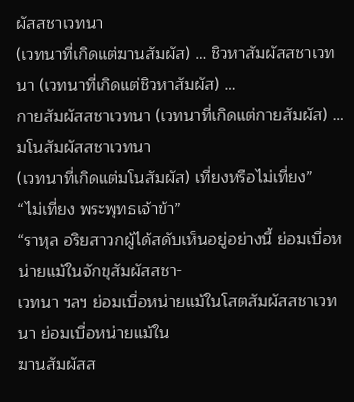ผัสสชาเวทนา
(เวทนาที่เกิดแต่ฆานสัมผัส) … ชิวหาสัมผัสสชาเวทนา (เวทนาที่เกิดแต่ชิวหาสัมผัส) …
กายสัมผัสสชาเวทนา (เวทนาที่เกิดแต่กายสัมผัส) … มโนสัมผัสสชาเวทนา
(เวทนาที่เกิดแต่มโนสัมผัส) เที่ยงหรือไม่เที่ยง”
“ไม่เที่ยง พระพุทธเจ้าข้า”
“ราหุล อริยสาวกผู้ได้สดับเห็นอยู่อย่างนี้ ย่อมเบื่อหน่ายแม้ในจักขุสัมผัสสชา-
เวทนา ฯลฯ ย่อมเบื่อหน่ายแม้ในโสตสัมผัสสชาเวทนา ย่อมเบื่อหน่ายแม้ใน
ฆานสัมผัสส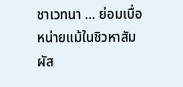ชาเวทนา … ย่อมเบื่อหน่ายแม้ในชิวหาสัมผัส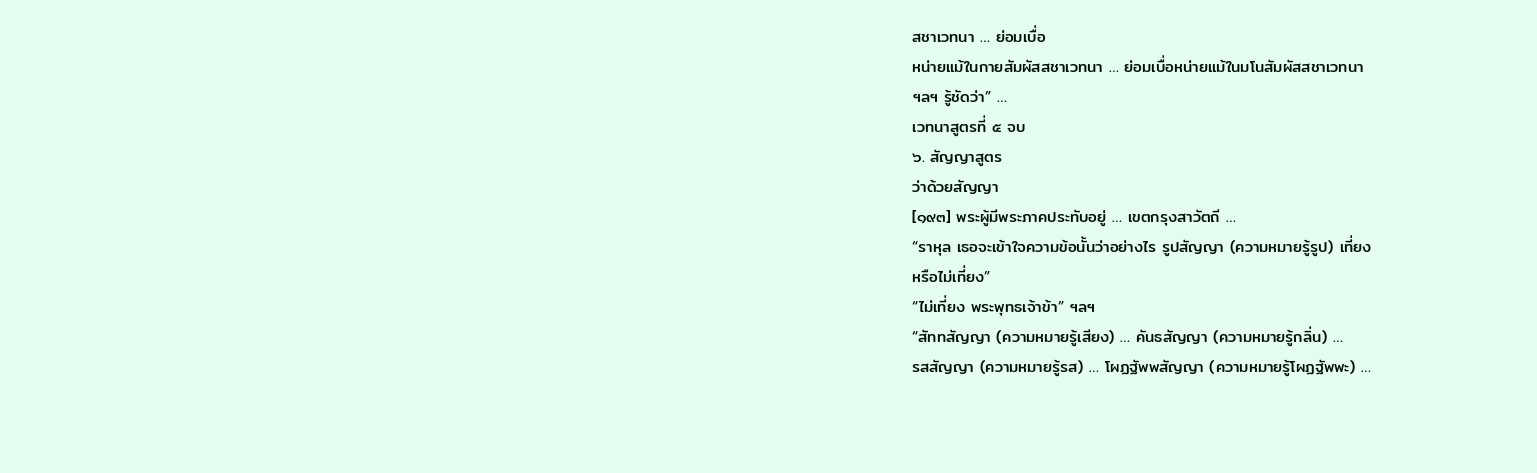สชาเวทนา … ย่อมเบื่อ
หน่ายแม้ในกายสัมผัสสชาเวทนา … ย่อมเบื่อหน่ายแม้ในมโนสัมผัสสชาเวทนา
ฯลฯ รู้ชัดว่า” …
เวทนาสูตรที่ ๕ จบ
๖. สัญญาสูตร
ว่าด้วยสัญญา
[๑๙๓] พระผู้มีพระภาคประทับอยู่ … เขตกรุงสาวัตถี …
“ราหุล เธอจะเข้าใจความข้อนั้นว่าอย่างไร รูปสัญญา (ความหมายรู้รูป) เที่ยง
หรือไม่เที่ยง”
“ไม่เที่ยง พระพุทธเจ้าข้า” ฯลฯ
“สัททสัญญา (ความหมายรู้เสียง) … คันธสัญญา (ความหมายรู้กลิ่น) …
รสสัญญา (ความหมายรู้รส) … โผฏฐัพพสัญญา (ความหมายรู้โผฏฐัพพะ) …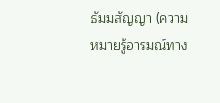ธัมมสัญญา (ความหมายรู้อารมณ์ทาง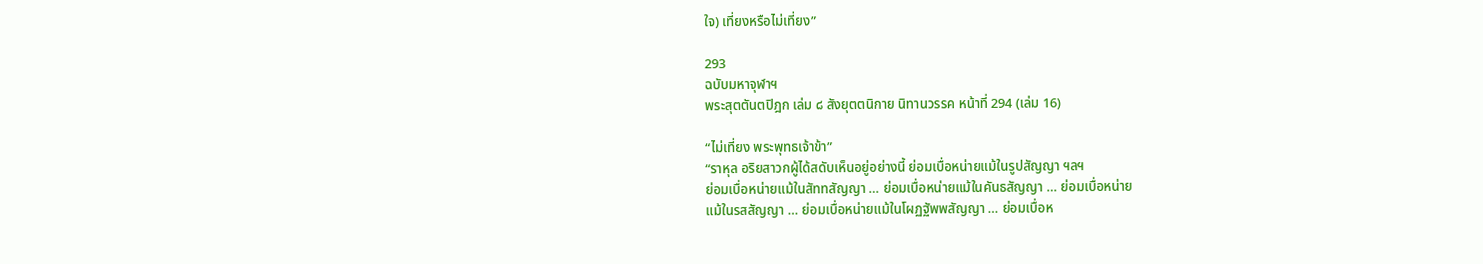ใจ) เที่ยงหรือไม่เที่ยง”

293
ฉบับมหาจุฬาฯ
พระสุตตันตปิฎก เล่ม ๘ สังยุตตนิกาย นิทานวรรค หน้าที่ 294 (เล่ม 16)

“ไม่เที่ยง พระพุทธเจ้าข้า”
“ราหุล อริยสาวกผู้ได้สดับเห็นอยู่อย่างนี้ ย่อมเบื่อหน่ายแม้ในรูปสัญญา ฯลฯ
ย่อมเบื่อหน่ายแม้ในสัททสัญญา … ย่อมเบื่อหน่ายแม้ในคันธสัญญา … ย่อมเบื่อหน่าย
แม้ในรสสัญญา … ย่อมเบื่อหน่ายแม้ในโผฏฐัพพสัญญา … ย่อมเบื่อห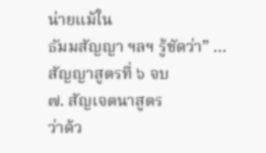น่ายแม้ใน
ธัมมสัญญา ฯลฯ รู้ชัดว่า” …
สัญญาสูตรที่ ๖ จบ
๗. สัญเจตนาสูตร
ว่าด้ว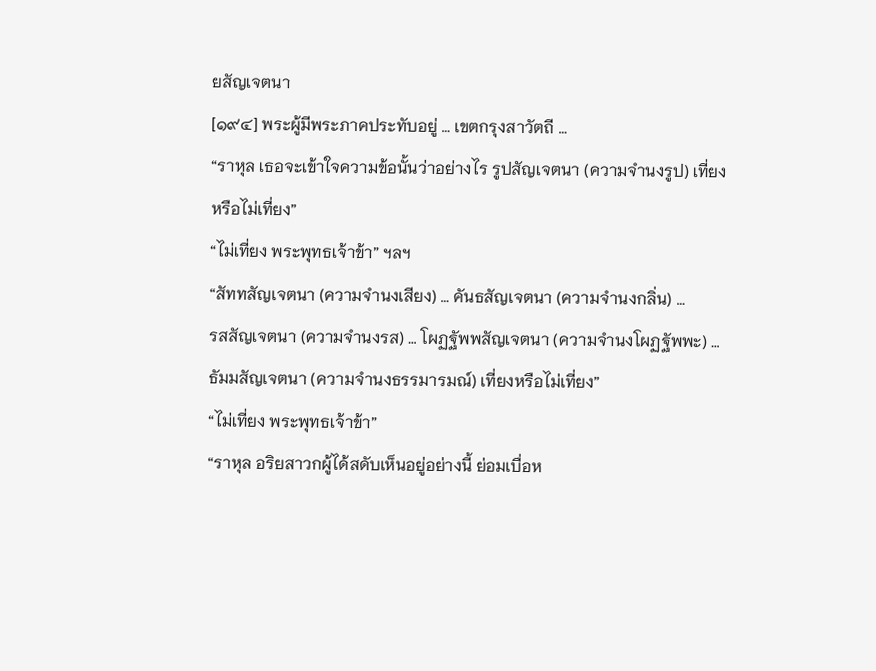ยสัญเจตนา
[๑๙๔] พระผู้มีพระภาคประทับอยู่ … เขตกรุงสาวัตถี …
“ราหุล เธอจะเข้าใจความข้อนั้นว่าอย่างไร รูปสัญเจตนา (ความจำนงรูป) เที่ยง
หรือไม่เที่ยง”
“ไม่เที่ยง พระพุทธเจ้าข้า” ฯลฯ
“สัททสัญเจตนา (ความจำนงเสียง) … คันธสัญเจตนา (ความจำนงกลิ่น) …
รสสัญเจตนา (ความจำนงรส) … โผฏฐัพพสัญเจตนา (ความจำนงโผฏฐัพพะ) …
ธัมมสัญเจตนา (ความจำนงธรรมารมณ์) เที่ยงหรือไม่เที่ยง”
“ไม่เที่ยง พระพุทธเจ้าข้า”
“ราหุล อริยสาวกผู้ได้สดับเห็นอยู่อย่างนี้ ย่อมเบื่อห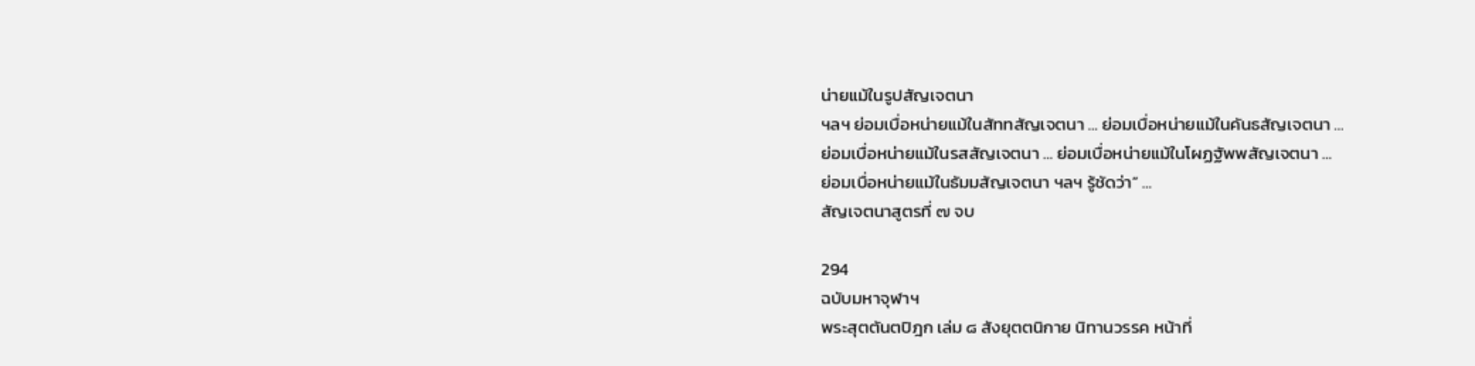น่ายแม้ในรูปสัญเจตนา
ฯลฯ ย่อมเบื่อหน่ายแม้ในสัททสัญเจตนา … ย่อมเบื่อหน่ายแม้ในคันธสัญเจตนา …
ย่อมเบื่อหน่ายแม้ในรสสัญเจตนา … ย่อมเบื่อหน่ายแม้ในโผฏฐัพพสัญเจตนา …
ย่อมเบื่อหน่ายแม้ในธัมมสัญเจตนา ฯลฯ รู้ชัดว่า” …
สัญเจตนาสูตรที่ ๗ จบ

294
ฉบับมหาจุฬาฯ
พระสุตตันตปิฎก เล่ม ๘ สังยุตตนิกาย นิทานวรรค หน้าที่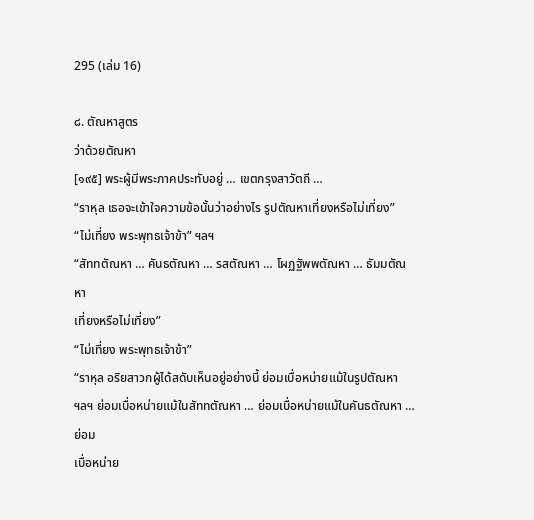295 (เล่ม 16)

๘. ตัณหาสูตร
ว่าด้วยตัณหา
[๑๙๕] พระผู้มีพระภาคประทับอยู่ … เขตกรุงสาวัตถี …
“ราหุล เธอจะเข้าใจความข้อนั้นว่าอย่างไร รูปตัณหาเที่ยงหรือไม่เที่ยง”
“ไม่เที่ยง พระพุทธเจ้าข้า” ฯลฯ
“สัททตัณหา … คันธตัณหา … รสตัณหา … โผฏฐัพพตัณหา … ธัมมตัณหา
เที่ยงหรือไม่เที่ยง”
“ไม่เที่ยง พระพุทธเจ้าข้า”
“ราหุล อริยสาวกผู้ได้สดับเห็นอยู่อย่างนี้ ย่อมเบื่อหน่ายแม้ในรูปตัณหา
ฯลฯ ย่อมเบื่อหน่ายแม้ในสัททตัณหา … ย่อมเบื่อหน่ายแม้ในคันธตัณหา … ย่อม
เบื่อหน่าย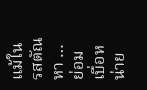แม้ในรสตัณหา … ย่อมเบื่อหน่าย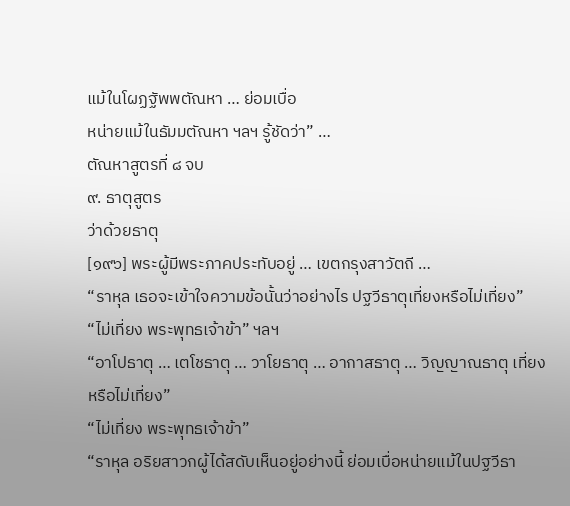แม้ในโผฏฐัพพตัณหา … ย่อมเบื่อ
หน่ายแม้ในธัมมตัณหา ฯลฯ รู้ชัดว่า” …
ตัณหาสูตรที่ ๘ จบ
๙. ธาตุสูตร
ว่าด้วยธาตุ
[๑๙๖] พระผู้มีพระภาคประทับอยู่ … เขตกรุงสาวัตถี …
“ราหุล เธอจะเข้าใจความข้อนั้นว่าอย่างไร ปฐวีธาตุเที่ยงหรือไม่เที่ยง”
“ไม่เที่ยง พระพุทธเจ้าข้า” ฯลฯ
“อาโปธาตุ … เตโชธาตุ … วาโยธาตุ … อากาสธาตุ … วิญญาณธาตุ เที่ยง
หรือไม่เที่ยง”
“ไม่เที่ยง พระพุทธเจ้าข้า”
“ราหุล อริยสาวกผู้ได้สดับเห็นอยู่อย่างนี้ ย่อมเบื่อหน่ายแม้ในปฐวีธา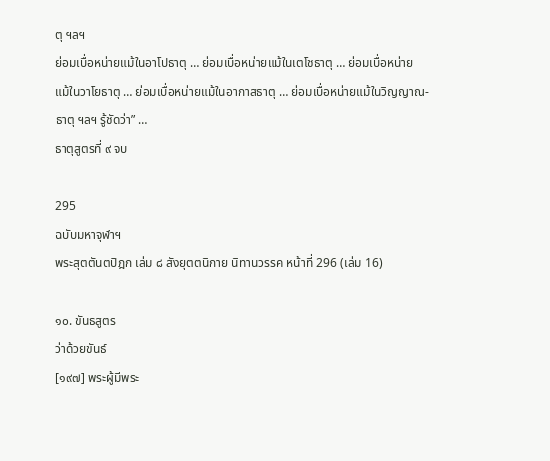ตุ ฯลฯ
ย่อมเบื่อหน่ายแม้ในอาโปธาตุ … ย่อมเบื่อหน่ายแม้ในเตโชธาตุ … ย่อมเบื่อหน่าย
แม้ในวาโยธาตุ … ย่อมเบื่อหน่ายแม้ในอากาสธาตุ … ย่อมเบื่อหน่ายแม้ในวิญญาณ-
ธาตุ ฯลฯ รู้ชัดว่า” …
ธาตุสูตรที่ ๙ จบ

295
ฉบับมหาจุฬาฯ
พระสุตตันตปิฎก เล่ม ๘ สังยุตตนิกาย นิทานวรรค หน้าที่ 296 (เล่ม 16)

๑๐. ขันธสูตร
ว่าด้วยขันธ์
[๑๙๗] พระผู้มีพระ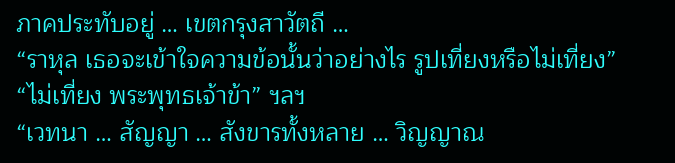ภาคประทับอยู่ … เขตกรุงสาวัตถี …
“ราหุล เธอจะเข้าใจความข้อนั้นว่าอย่างไร รูปเที่ยงหรือไม่เที่ยง”
“ไม่เที่ยง พระพุทธเจ้าข้า” ฯลฯ
“เวทนา … สัญญา … สังขารทั้งหลาย … วิญญาณ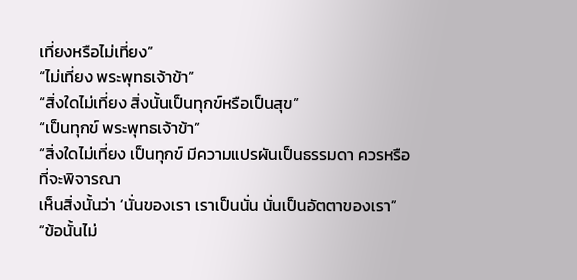เที่ยงหรือไม่เที่ยง”
“ไม่เที่ยง พระพุทธเจ้าข้า”
“สิ่งใดไม่เที่ยง สิ่งนั้นเป็นทุกข์หรือเป็นสุข”
“เป็นทุกข์ พระพุทธเจ้าข้า”
“สิ่งใดไม่เที่ยง เป็นทุกข์ มีความแปรผันเป็นธรรมดา ควรหรือที่จะพิจารณา
เห็นสิ่งนั้นว่า ‘นั่นของเรา เราเป็นนั่น นั่นเป็นอัตตาของเรา”
“ข้อนั้นไม่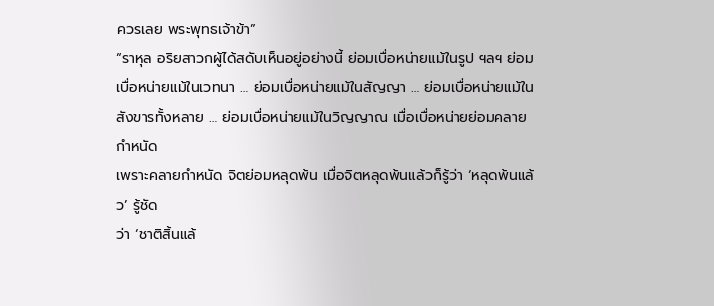ควรเลย พระพุทธเจ้าข้า”
“ราหุล อริยสาวกผู้ได้สดับเห็นอยู่อย่างนี้ ย่อมเบื่อหน่ายแม้ในรูป ฯลฯ ย่อม
เบื่อหน่ายแม้ในเวทนา … ย่อมเบื่อหน่ายแม้ในสัญญา … ย่อมเบื่อหน่ายแม้ใน
สังขารทั้งหลาย … ย่อมเบื่อหน่ายแม้ในวิญญาณ เมื่อเบื่อหน่ายย่อมคลายกำหนัด
เพราะคลายกำหนัด จิตย่อมหลุดพ้น เมื่อจิตหลุดพ้นแล้วก็รู้ว่า ‘หลุดพ้นแล้ว’ รู้ชัด
ว่า ‘ชาติสิ้นแล้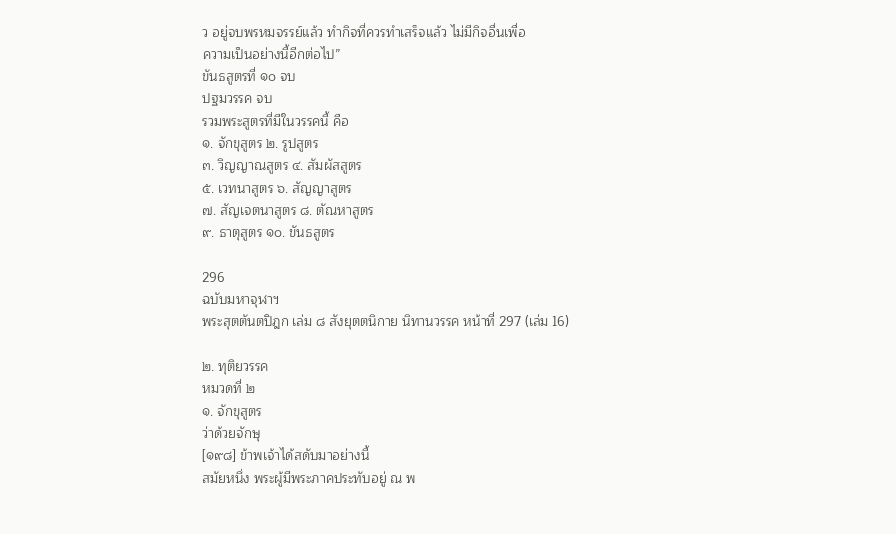ว อยู่จบพรหมจรรย์แล้ว ทำกิจที่ควรทำเสร็จแล้ว ไม่มีกิจอื่นเพื่อ
ความเป็นอย่างนี้อีกต่อไป”
ขันธสูตรที่ ๑๐ จบ
ปฐมวรรค จบ
รวมพระสูตรที่มีในวรรคนี้ คือ
๑. จักขุสูตร ๒. รูปสูตร
๓. วิญญาณสูตร ๔. สัมผัสสูตร
๕. เวทนาสูตร ๖. สัญญาสูตร
๗. สัญเจตนาสูตร ๘. ตัณหาสูตร
๙. ธาตุสูตร ๑๐. ขันธสูตร

296
ฉบับมหาจุฬาฯ
พระสุตตันตปิฎก เล่ม ๘ สังยุตตนิกาย นิทานวรรค หน้าที่ 297 (เล่ม 16)

๒. ทุติยวรรค
หมวดที่ ๒
๑. จักขุสูตร
ว่าด้วยจักษุ
[๑๙๘] ข้าพเจ้าได้สดับมาอย่างนี้
สมัยหนึ่ง พระผู้มีพระภาคประทับอยู่ ณ พ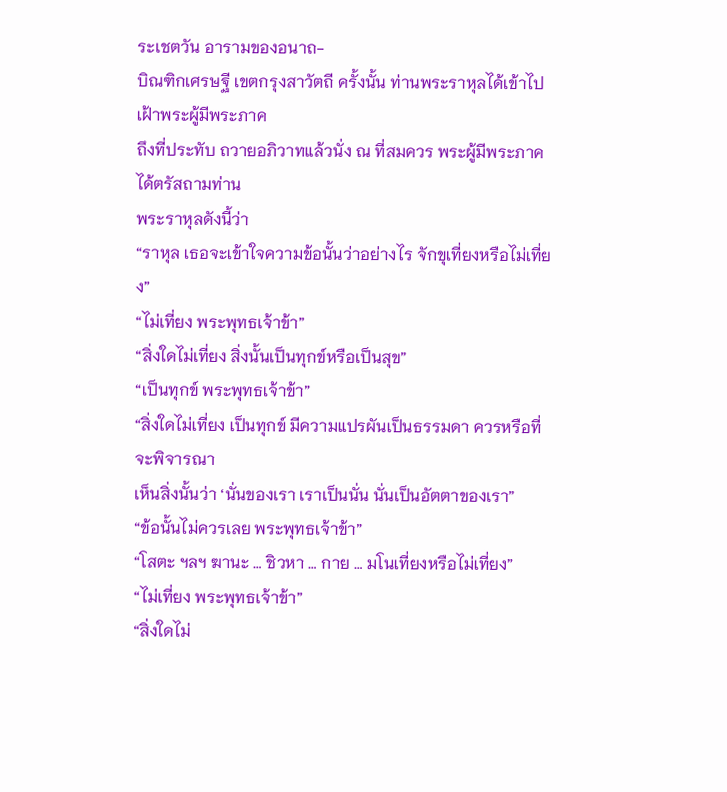ระเชตวัน อารามของอนาถ-
บิณฑิกเศรษฐี เขตกรุงสาวัตถี ครั้งนั้น ท่านพระราหุลได้เข้าไปเฝ้าพระผู้มีพระภาค
ถึงที่ประทับ ถวายอภิวาทแล้วนั่ง ณ ที่สมควร พระผู้มีพระภาคได้ตรัสถามท่าน
พระราหุลดังนี้ว่า
“ราหุล เธอจะเข้าใจความข้อนั้นว่าอย่างไร จักขุเที่ยงหรือไม่เที่ยง”
“ไม่เที่ยง พระพุทธเจ้าข้า”
“สิ่งใดไม่เที่ยง สิ่งนั้นเป็นทุกข์หรือเป็นสุข”
“เป็นทุกข์ พระพุทธเจ้าข้า”
“สิ่งใดไม่เที่ยง เป็นทุกข์ มีความแปรผันเป็นธรรมดา ควรหรือที่จะพิจารณา
เห็นสิ่งนั้นว่า ‘นั่นของเรา เราเป็นนั่น นั่นเป็นอัตตาของเรา”
“ข้อนั้นไม่ควรเลย พระพุทธเจ้าข้า”
“โสตะ ฯลฯ ฆานะ … ชิวหา … กาย … มโนเที่ยงหรือไม่เที่ยง”
“ไม่เที่ยง พระพุทธเจ้าข้า”
“สิ่งใดไม่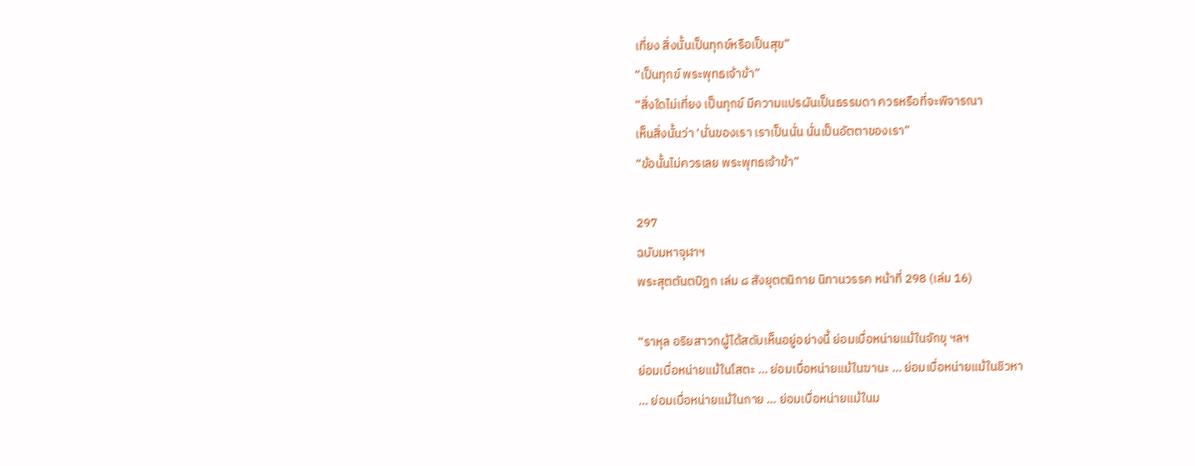เที่ยง สิ่งนั้นเป็นทุกข์หรือเป็นสุข”
“เป็นทุกข์ พระพุทธเจ้าข้า”
“สิ่งใดไม่เที่ยง เป็นทุกข์ มีความแปรผันเป็นธรรมดา ควรหรือที่จะพิจารณา
เห็นสิ่งนั้นว่า ‘นั่นของเรา เราเป็นนั่น นั่นเป็นอัตตาของเรา”
“ข้อนั้นไม่ควรเลย พระพุทธเจ้าข้า”

297
ฉบับมหาจุฬาฯ
พระสุตตันตปิฎก เล่ม ๘ สังยุตตนิกาย นิทานวรรค หน้าที่ 298 (เล่ม 16)

“ราหุล อริยสาวกผู้ได้สดับเห็นอยู่อย่างนี้ ย่อมเบื่อหน่ายแม้ในจักขุ ฯลฯ
ย่อมเบื่อหน่ายแม้ในโสตะ … ย่อมเบื่อหน่ายแม้ในฆานะ … ย่อมเบื่อหน่ายแม้ในชิวหา
… ย่อมเบื่อหน่ายแม้ในกาย … ย่อมเบื่อหน่ายแม้ในม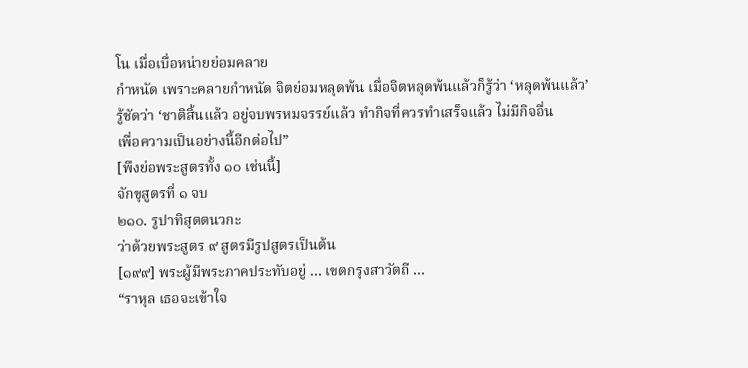โน เมื่อเบื่อหน่ายย่อมคลาย
กำหนัด เพราะคลายกำหนัด จิตย่อมหลุดพ้น เมื่อจิตหลุดพ้นแล้วก็รู้ว่า ‘หลุดพ้นแล้ว’
รู้ชัดว่า ‘ชาติสิ้นแล้ว อยู่จบพรหมจรรย์แล้ว ทำกิจที่ควรทำเสร็จแล้ว ไม่มีกิจอื่น
เพื่อความเป็นอย่างนี้อีกต่อไป”
[พึงย่อพระสูตรทั้ง ๑๐ เช่นนี้]
จักขุสูตรที่ ๑ จบ
๒๑๐. รูปาทิสุตตนวกะ
ว่าด้วยพระสูตร ๙ สูตรมีรูปสูตรเป็นต้น
[๑๙๙] พระผู้มีพระภาคประทับอยู่ … เขตกรุงสาวัตถี …
“ราหุล เธอจะเข้าใจ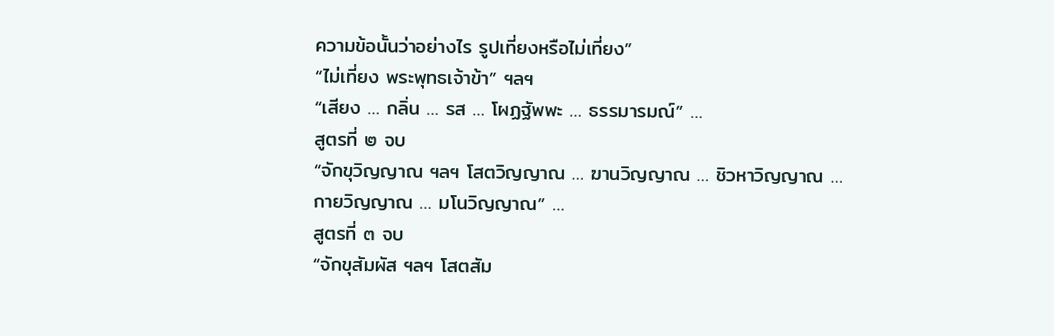ความข้อนั้นว่าอย่างไร รูปเที่ยงหรือไม่เที่ยง”
“ไม่เที่ยง พระพุทธเจ้าข้า” ฯลฯ
“เสียง … กลิ่น … รส … โผฏฐัพพะ … ธรรมารมณ์” …
สูตรที่ ๒ จบ
“จักขุวิญญาณ ฯลฯ โสตวิญญาณ … ฆานวิญญาณ … ชิวหาวิญญาณ …
กายวิญญาณ … มโนวิญญาณ” …
สูตรที่ ๓ จบ
“จักขุสัมผัส ฯลฯ โสตสัม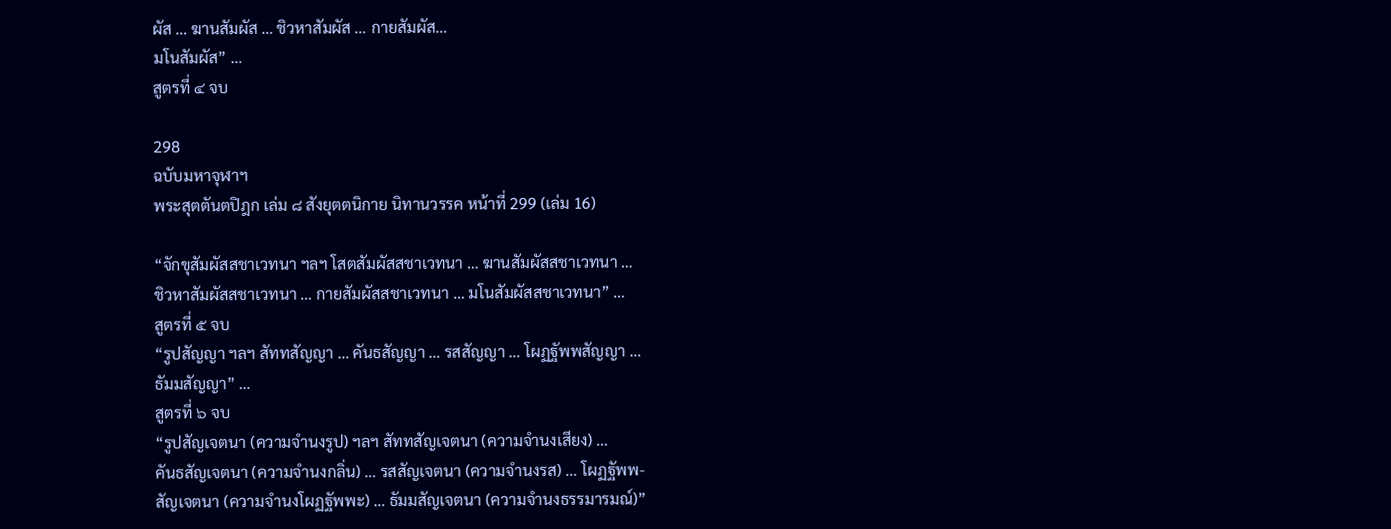ผัส … ฆานสัมผัส … ชิวหาสัมผัส … กายสัมผัส…
มโนสัมผัส” …
สูตรที่ ๔ จบ

298
ฉบับมหาจุฬาฯ
พระสุตตันตปิฎก เล่ม ๘ สังยุตตนิกาย นิทานวรรค หน้าที่ 299 (เล่ม 16)

“จักขุสัมผัสสชาเวทนา ฯลฯ โสตสัมผัสสชาเวทนา … ฆานสัมผัสสชาเวทนา …
ชิวหาสัมผัสสชาเวทนา … กายสัมผัสสชาเวทนา … มโนสัมผัสสชาเวทนา” …
สูตรที่ ๕ จบ
“รูปสัญญา ฯลฯ สัททสัญญา … คันธสัญญา … รสสัญญา … โผฏฐัพพสัญญา …
ธัมมสัญญา” …
สูตรที่ ๖ จบ
“รูปสัญเจตนา (ความจำนงรูป) ฯลฯ สัททสัญเจตนา (ความจำนงเสียง) …
คันธสัญเจตนา (ความจำนงกลิ่น) … รสสัญเจตนา (ความจำนงรส) … โผฏฐัพพ-
สัญเจตนา (ความจำนงโผฏฐัพพะ) … ธัมมสัญเจตนา (ความจำนงธรรมารมณ์)”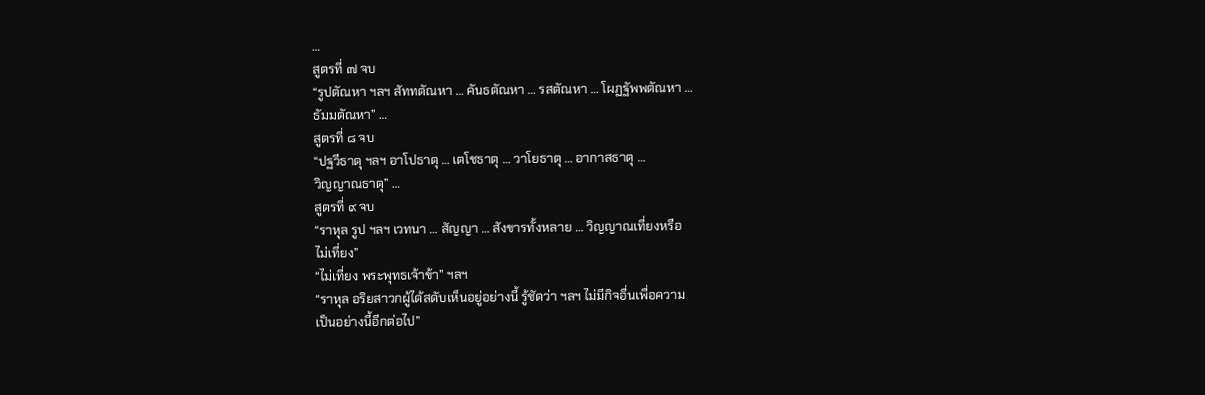…
สูตรที่ ๗ จบ
“รูปตัณหา ฯลฯ สัททตัณหา … คันธตัณหา … รสตัณหา … โผฏฐัพพตัณหา …
ธัมมตัณหา” …
สูตรที่ ๘ จบ
“ปฐวีธาตุ ฯลฯ อาโปธาตุ … เตโชธาตุ … วาโยธาตุ … อากาสธาตุ …
วิญญาณธาตุ” …
สูตรที่ ๙ จบ
“ราหุล รูป ฯลฯ เวทนา … สัญญา … สังขารทั้งหลาย … วิญญาณเที่ยงหรือ
ไม่เที่ยง”
“ไม่เที่ยง พระพุทธเจ้าข้า” ฯลฯ
“ราหุล อริยสาวกผู้ได้สดับเห็นอยู่อย่างนี้ รู้ชัดว่า ฯลฯ ไม่มีกิจอื่นเพื่อความ
เป็นอย่างนี้อีกต่อไป”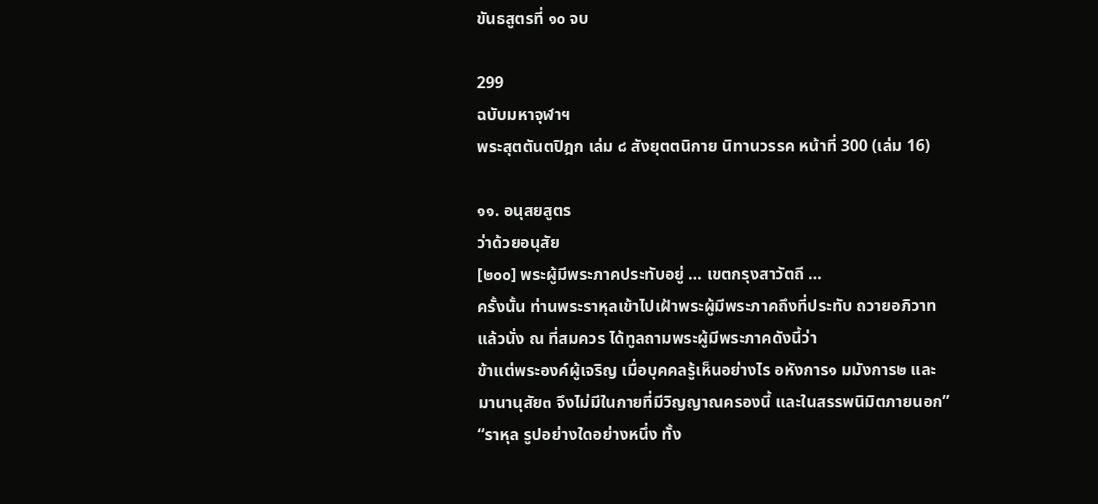ขันธสูตรที่ ๑๐ จบ

299
ฉบับมหาจุฬาฯ
พระสุตตันตปิฎก เล่ม ๘ สังยุตตนิกาย นิทานวรรค หน้าที่ 300 (เล่ม 16)

๑๑. อนุสยสูตร
ว่าด้วยอนุสัย
[๒๐๐] พระผู้มีพระภาคประทับอยู่ … เขตกรุงสาวัตถี …
ครั้งนั้น ท่านพระราหุลเข้าไปเฝ้าพระผู้มีพระภาคถึงที่ประทับ ถวายอภิวาท
แล้วนั่ง ณ ที่สมควร ได้ทูลถามพระผู้มีพระภาคดังนี้ว่า
ข้าแต่พระองค์ผู้เจริญ เมื่อบุคคลรู้เห็นอย่างไร อหังการ๑ มมังการ๒ และ
มานานุสัย๓ จึงไม่มีในกายที่มีวิญญาณครองนี้ และในสรรพนิมิตภายนอก”
“ราหุล รูปอย่างใดอย่างหนึ่ง ทั้ง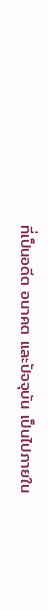ที่เป็นอดีต อนาคต และปัจจุบัน เป็นไปภายใน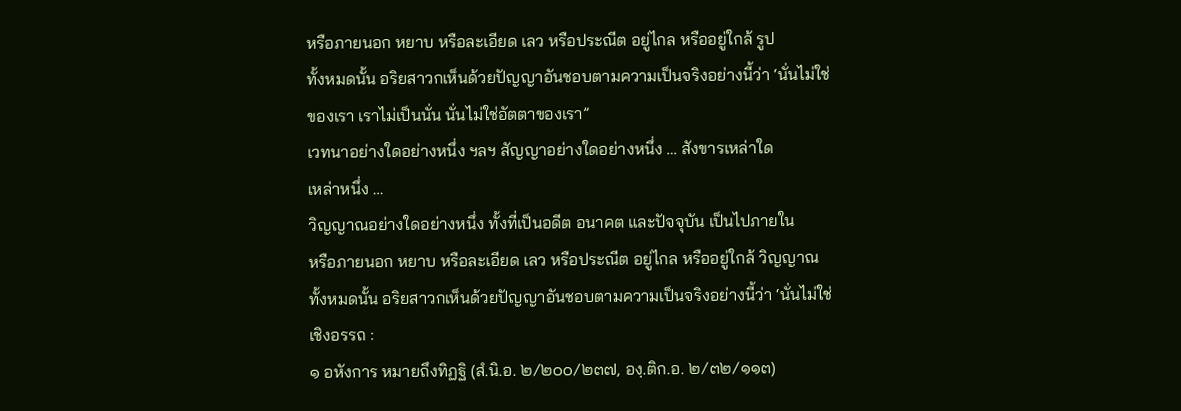หรือภายนอก หยาบ หรือละเอียด เลว หรือประณีต อยู่ไกล หรืออยู่ใกล้ รูป
ทั้งหมดนั้น อริยสาวกเห็นด้วยปัญญาอันชอบตามความเป็นจริงอย่างนี้ว่า ‘นั่นไม่ใช่
ของเรา เราไม่เป็นนั่น นั่นไม่ใช่อัตตาของเรา”
เวทนาอย่างใดอย่างหนึ่ง ฯลฯ สัญญาอย่างใดอย่างหนึ่ง … สังขารเหล่าใด
เหล่าหนึ่ง …
วิญญาณอย่างใดอย่างหนึ่ง ทั้งที่เป็นอดีต อนาคต และปัจจุบัน เป็นไปภายใน
หรือภายนอก หยาบ หรือละเอียด เลว หรือประณีต อยู่ไกล หรืออยู่ใกล้ วิญญาณ
ทั้งหมดนั้น อริยสาวกเห็นด้วยปัญญาอันชอบตามความเป็นจริงอย่างนี้ว่า ‘นั่นไม่ใช่
เชิงอรรถ :
๑ อหังการ หมายถึงทิฏฐิ (สํ.นิ.อ. ๒/๒๐๐/๒๓๗, องฺ.ติก.อ. ๒/๓๒/๑๑๓)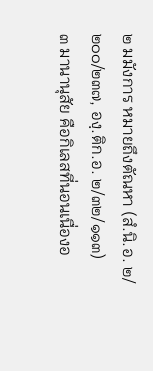๒ มมังการ หมายถึงตัณหา (สํ.นิ.อ. ๒/๒๐๐/๒๓๗, องฺ.ติก.อ. ๒/๓๒/๑๑๓)
๓ มานานุสัย คือกิเลสที่นอนเนื่องอ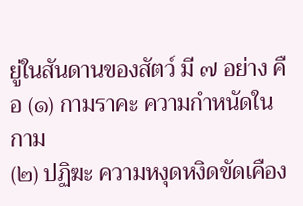ยู่ในสันดานของสัตว์ มี ๗ อย่าง คือ (๑) กามราคะ ความกำหนัดในกาม
(๒) ปฏิฆะ ความหงุดหงิดขัดเคือง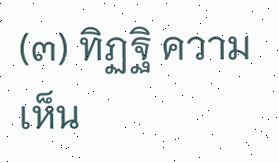(๓) ทิฏฐิ ความเห็น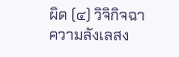ผิด (๔) วิจิกิจฉา ความลังเลสง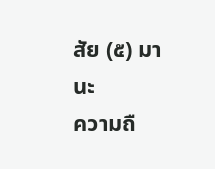สัย (๕) มานะ
ความถื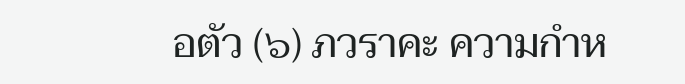อตัว (๖) ภวราคะ ความกำห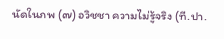นัดในภพ (๗) อวิชชา ความไม่รู้จริง (ที.ปา.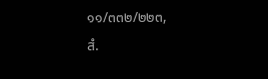๑๑/๓๓๒/๒๒๓,
สํ.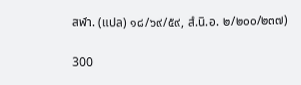สฬา. (แปล) ๑๘/๖๙/๕๙, สํ.นิ.อ. ๒/๒๐๐/๒๓๗)

300